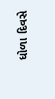ધોળા દિવસે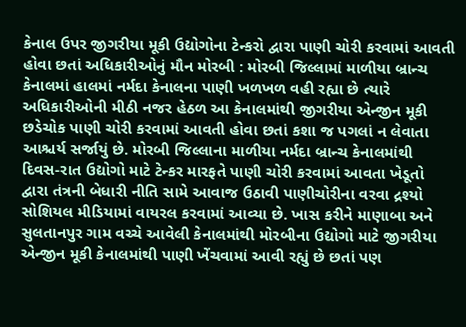કેનાલ ઉપર જીગરીયા મૂકી ઉદ્યોગોના ટેન્કરો દ્વારા પાણી ચોરી કરવામાં આવતી હોવા છતાં અધિકારીઓનું મૌન મોરબી : મોરબી જિલ્લામાં માળીયા બ્રાન્ચ કેનાલમાં હાલમાં નર્મદા કેનાલના પાણી ખળખળ વહી રહ્યા છે ત્યારે અધિકારીઓની મીઠી નજર હેઠળ આ કેનાલમાંથી જીગરીયા એન્જીન મૂકી છડેચોક પાણી ચોરી કરવામાં આવતી હોવા છતાં કશા જ પગલાં ન લેવાતા આશ્ચર્ય સર્જાયું છે. મોરબી જિલ્લાના માળીયા નર્મદા બ્રાન્ચ કેનાલમાંથી દિવસ-રાત ઉદ્યોગો માટે ટેન્કર મારફતે પાણી ચોરી કરવામાં આવતા ખેડૂતો દ્વારા તંત્રની બેધારી નીતિ સામે આવાજ ઉઠાવી પાણીચોરીના વરવા દ્રશ્યો સોશિયલ મીડિયામાં વાયરલ કરવામાં આવ્યા છે. ખાસ કરીને માણાબા અને સુલતાનપુર ગામ વચ્ચે આવેલી કેનાલમાંથી મોરબીના ઉદ્યોગો માટે જીગરીયા એન્જીન મૂકી કેનાલમાંથી પાણી ખેંચવામાં આવી રહ્યું છે છતાં પણ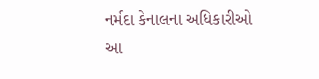નર્મદા કેનાલના અધિકારીઓ આ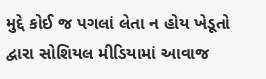મુદ્દે કોઈ જ પગલાં લેતા ન હોય ખેડૂતો દ્વારા સોશિયલ મીડિયામાં આવાજ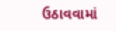ઉઠાવવામાં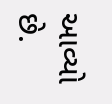આવ્યો છે.